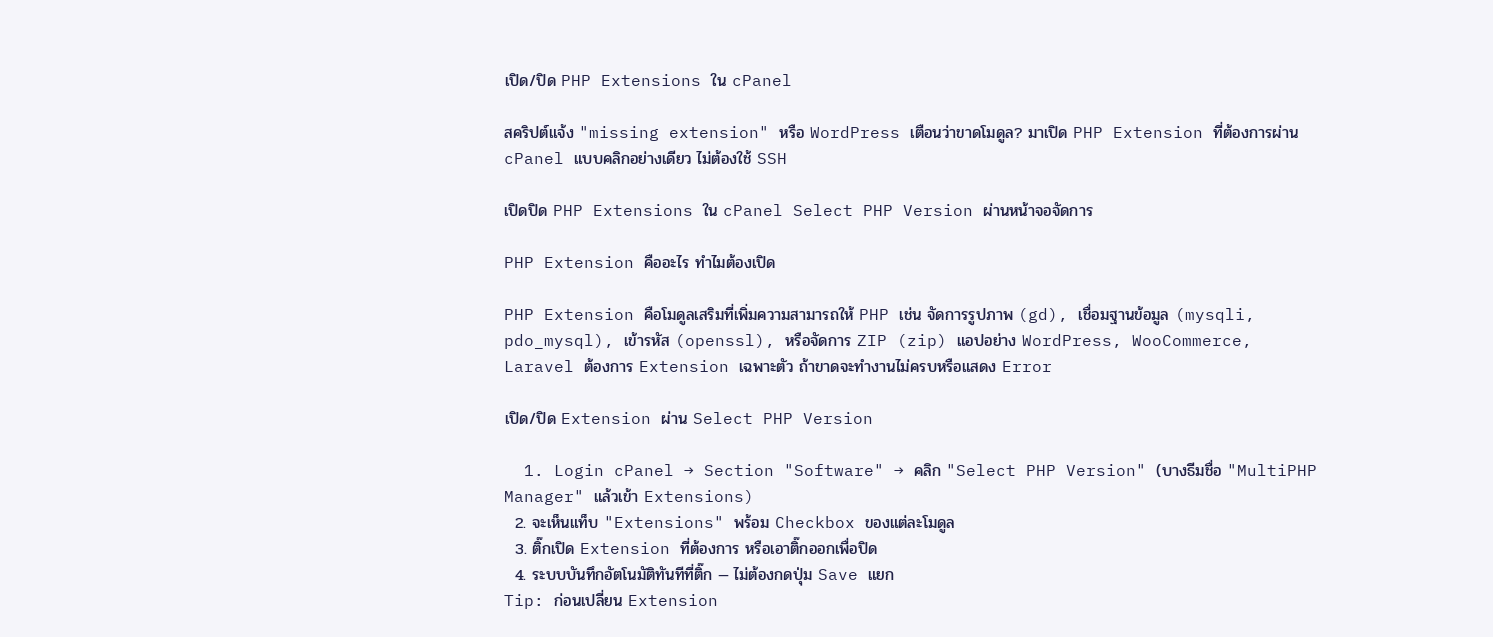เปิด/ปิด PHP Extensions ใน cPanel

สคริปต์แจ้ง "missing extension" หรือ WordPress เตือนว่าขาดโมดูล? มาเปิด PHP Extension ที่ต้องการผ่าน cPanel แบบคลิกอย่างเดียว ไม่ต้องใช้ SSH

เปิดปิด PHP Extensions ใน cPanel Select PHP Version ผ่านหน้าจอจัดการ

PHP Extension คืออะไร ทำไมต้องเปิด

PHP Extension คือโมดูลเสริมที่เพิ่มความสามารถให้ PHP เช่น จัดการรูปภาพ (gd), เชื่อมฐานข้อมูล (mysqli, pdo_mysql), เข้ารหัส (openssl), หรือจัดการ ZIP (zip) แอปอย่าง WordPress, WooCommerce, Laravel ต้องการ Extension เฉพาะตัว ถ้าขาดจะทำงานไม่ครบหรือแสดง Error

เปิด/ปิด Extension ผ่าน Select PHP Version

  1. Login cPanel → Section "Software" → คลิก "Select PHP Version" (บางธีมชื่อ "MultiPHP Manager" แล้วเข้า Extensions)
  2. จะเห็นแท็บ "Extensions" พร้อม Checkbox ของแต่ละโมดูล
  3. ติ๊กเปิด Extension ที่ต้องการ หรือเอาติ๊กออกเพื่อปิด
  4. ระบบบันทึกอัตโนมัติทันทีที่ติ๊ก — ไม่ต้องกดปุ่ม Save แยก
Tip: ก่อนเปลี่ยน Extension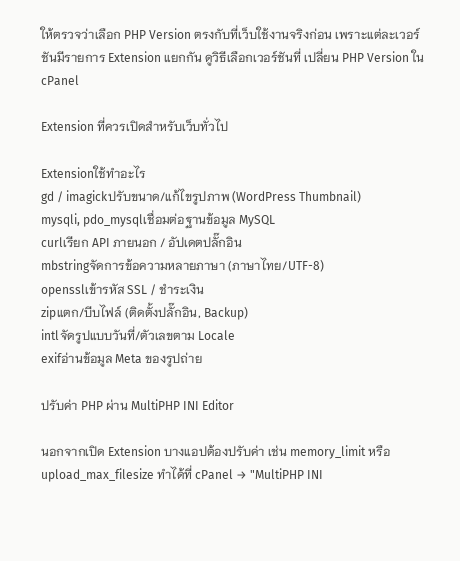ให้ตรวจว่าเลือก PHP Version ตรงกับที่เว็บใช้งานจริงก่อน เพราะแต่ละเวอร์ชันมีรายการ Extension แยกกัน ดูวิธีเลือกเวอร์ชันที่ เปลี่ยน PHP Version ใน cPanel

Extension ที่ควรเปิดสำหรับเว็บทั่วไป

Extensionใช้ทำอะไร
gd / imagickปรับขนาด/แก้ไขรูปภาพ (WordPress Thumbnail)
mysqli, pdo_mysqlเชื่อมต่อฐานข้อมูล MySQL
curlเรียก API ภายนอก / อัปเดตปลั๊กอิน
mbstringจัดการข้อความหลายภาษา (ภาษาไทย/UTF-8)
opensslเข้ารหัส SSL / ชำระเงิน
zipแตก/บีบไฟล์ (ติดตั้งปลั๊กอิน, Backup)
intlจัดรูปแบบวันที่/ตัวเลขตาม Locale
exifอ่านข้อมูล Meta ของรูปถ่าย

ปรับค่า PHP ผ่าน MultiPHP INI Editor

นอกจากเปิด Extension บางแอปต้องปรับค่า เช่น memory_limit หรือ upload_max_filesize ทำได้ที่ cPanel → "MultiPHP INI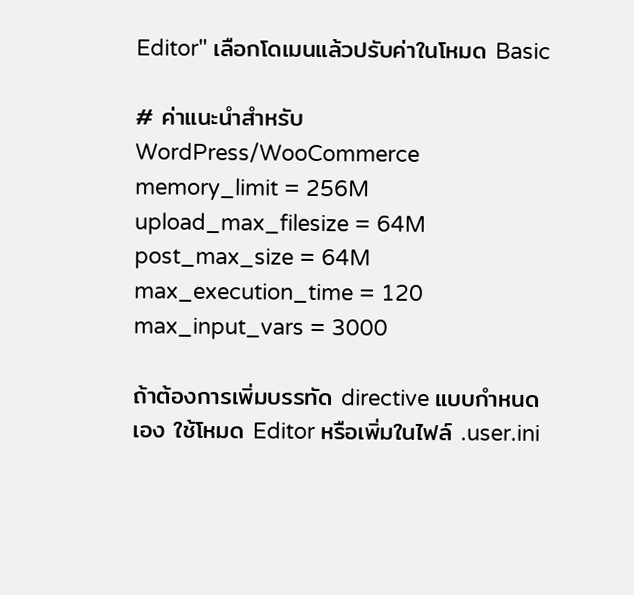Editor" เลือกโดเมนแล้วปรับค่าในโหมด Basic

# ค่าแนะนำสำหรับ WordPress/WooCommerce
memory_limit = 256M
upload_max_filesize = 64M
post_max_size = 64M
max_execution_time = 120
max_input_vars = 3000

ถ้าต้องการเพิ่มบรรทัด directive แบบกำหนดเอง ใช้โหมด Editor หรือเพิ่มในไฟล์ .user.ini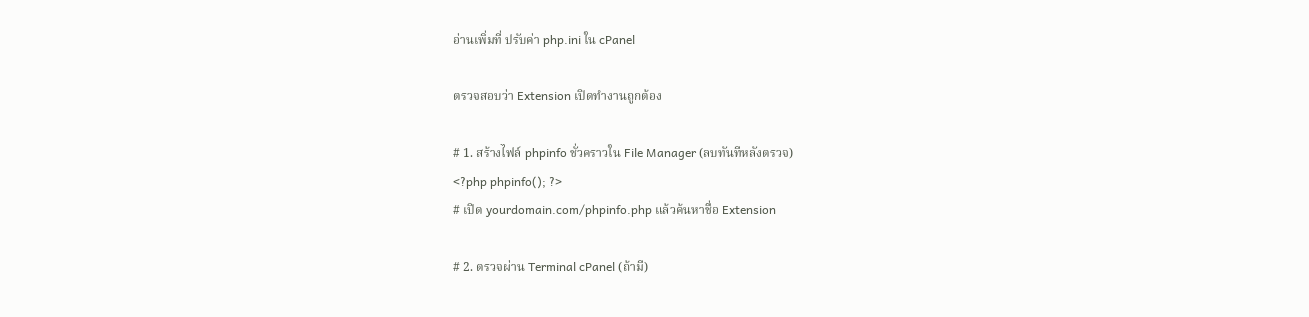อ่านเพิ่มที่ ปรับค่า php.ini ใน cPanel

ตรวจสอบว่า Extension เปิดทำงานถูกต้อง

# 1. สร้างไฟล์ phpinfo ชั่วคราวใน File Manager (ลบทันทีหลังตรวจ)
<?php phpinfo(); ?>
# เปิด yourdomain.com/phpinfo.php แล้วค้นหาชื่อ Extension

# 2. ตรวจผ่าน Terminal cPanel (ถ้ามี)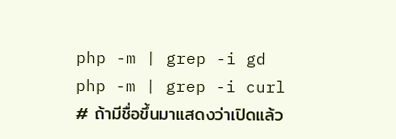php -m | grep -i gd
php -m | grep -i curl
# ถ้ามีชื่อขึ้นมาแสดงว่าเปิดแล้ว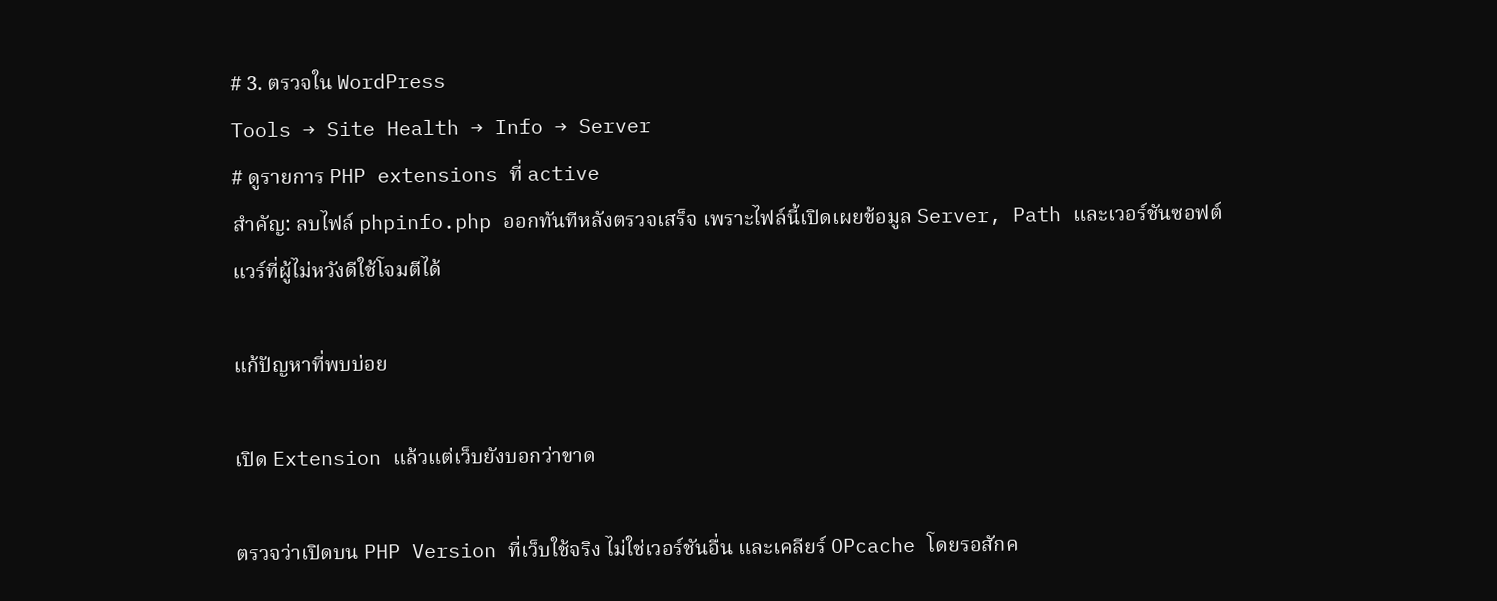# 3. ตรวจใน WordPress
Tools → Site Health → Info → Server
# ดูรายการ PHP extensions ที่ active
สำคัญ: ลบไฟล์ phpinfo.php ออกทันทีหลังตรวจเสร็จ เพราะไฟล์นี้เปิดเผยข้อมูล Server, Path และเวอร์ชันซอฟต์แวร์ที่ผู้ไม่หวังดีใช้โจมตีได้

แก้ปัญหาที่พบบ่อย

เปิด Extension แล้วแต่เว็บยังบอกว่าขาด

ตรวจว่าเปิดบน PHP Version ที่เว็บใช้จริง ไม่ใช่เวอร์ชันอื่น และเคลียร์ OPcache โดยรอสักค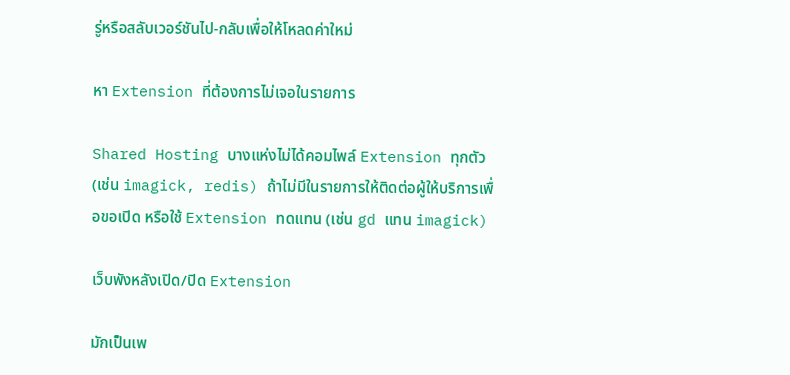รู่หรือสลับเวอร์ชันไป-กลับเพื่อให้โหลดค่าใหม่

หา Extension ที่ต้องการไม่เจอในรายการ

Shared Hosting บางแห่งไม่ได้คอมไพล์ Extension ทุกตัว (เช่น imagick, redis) ถ้าไม่มีในรายการให้ติดต่อผู้ให้บริการเพื่อขอเปิด หรือใช้ Extension ทดแทน (เช่น gd แทน imagick)

เว็บพังหลังเปิด/ปิด Extension

มักเป็นเพ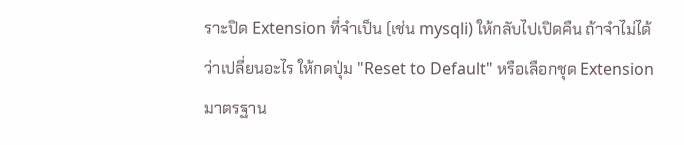ราะปิด Extension ที่จำเป็น (เช่น mysqli) ให้กลับไปเปิดคืน ถ้าจำไม่ได้ว่าเปลี่ยนอะไร ให้กดปุ่ม "Reset to Default" หรือเลือกชุด Extension มาตรฐาน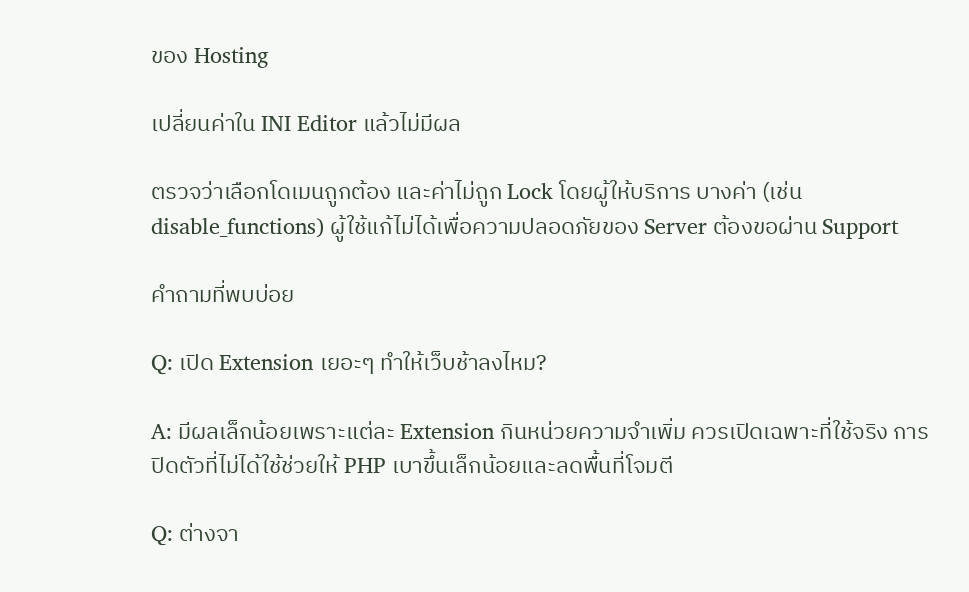ของ Hosting

เปลี่ยนค่าใน INI Editor แล้วไม่มีผล

ตรวจว่าเลือกโดเมนถูกต้อง และค่าไม่ถูก Lock โดยผู้ให้บริการ บางค่า (เช่น disable_functions) ผู้ใช้แก้ไม่ได้เพื่อความปลอดภัยของ Server ต้องขอผ่าน Support

คำถามที่พบบ่อย

Q: เปิด Extension เยอะๆ ทำให้เว็บช้าลงไหม?

A: มีผลเล็กน้อยเพราะแต่ละ Extension กินหน่วยความจำเพิ่ม ควรเปิดเฉพาะที่ใช้จริง การปิดตัวที่ไม่ได้ใช้ช่วยให้ PHP เบาขึ้นเล็กน้อยและลดพื้นที่โจมตี

Q: ต่างจา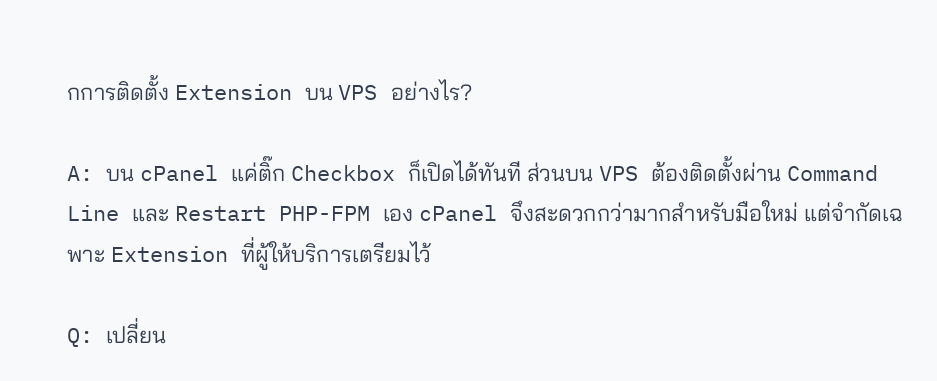กการติดตั้ง Extension บน VPS อย่างไร?

A: บน cPanel แค่ติ๊ก Checkbox ก็เปิดได้ทันที ส่วนบน VPS ต้องติดตั้งผ่าน Command Line และ Restart PHP-FPM เอง cPanel จึงสะดวกกว่ามากสำหรับมือใหม่ แต่จำกัดเฉพาะ Extension ที่ผู้ให้บริการเตรียมไว้

Q: เปลี่ยน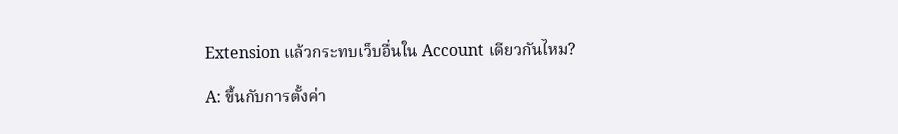Extension แล้วกระทบเว็บอื่นใน Account เดียวกันไหม?

A: ขึ้นกับการตั้งค่า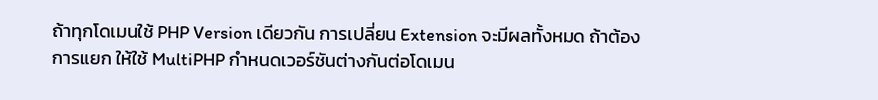ถ้าทุกโดเมนใช้ PHP Version เดียวกัน การเปลี่ยน Extension จะมีผลทั้งหมด ถ้าต้องการแยก ให้ใช้ MultiPHP กำหนดเวอร์ชันต่างกันต่อโดเมน